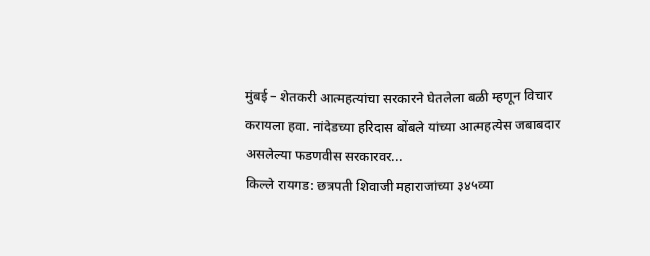मुंबई – शेतकरी आत्महत्यांचा सरकारने घेतलेला बळी म्हणून विचार करायला हवा. नांदेडच्या हरिदास बोंबले यांच्या आत्महत्येस जबाबदार असलेल्या फडणवीस सरकारवर...
किल्ले रायगड: छत्रपती शिवाजी महाराजांच्या ३४५व्या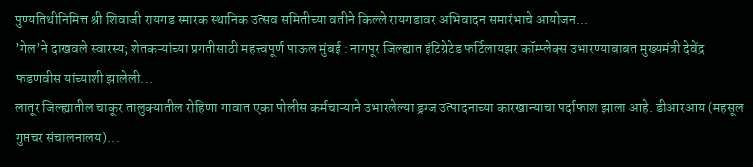पुण्यतिथीनिमित्त श्री शिवाजी रायगड स्मारक स्थानिक उत्सव समितीच्या वतीने किल्ले रायगडावर अभिवादन समारंभाचे आयोजन...
’गेल’ने दाखवले स्वारस्य; शेतकऱ्यांच्या प्रगतीसाठी महत्त्वपूर्ण पाऊल मुंबई : नागपूर जिल्ह्यात इंटिग्रेटेड फर्टिलायझर कॉम्प्लेक्स उभारण्याबाबत मुख्यमंत्री देवेंद्र फडणवीस यांच्याशी झालेली...
लातूर जिल्ह्यातील चाकूर तालुक्यातील रोहिणा गावात एका पोलीस कर्मचाऱ्याने उभारलेल्या ड्रग्ज उत्पादनाच्या कारखान्याचा पर्दाफाश झाला आहे. डीआरआय (महसूल गुप्तचर संचालनालय)...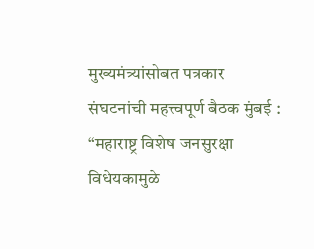मुख्यमंत्र्यांसोबत पत्रकार संघटनांची महत्त्वपूर्ण बैठक मुंबई : “महाराष्ट्र विशेष जनसुरक्षा विधेयकामुळे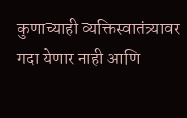कुणाच्याही व्यक्तिस्वातंत्र्यावर गदा येणार नाही आणि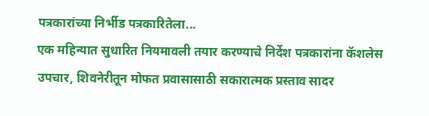पत्रकारांच्या निर्भीड पत्रकारितेला...
एक महिन्यात सुधारित नियमावली तयार करण्याचे निर्देश पत्रकारांना कॅशलेस उपचार, शिवनेरीतून मोफत प्रवासासाठी सकारात्मक प्रस्ताव सादर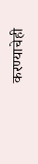करण्याचेही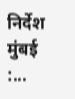निर्देश मुंबई :...